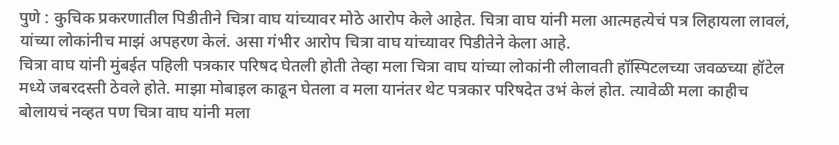पुणे : कुचिक प्रकरणातील पिडीतीने चित्रा वाघ यांच्यावर मोठे आरोप केले आहेत. चित्रा वाघ यांनी मला आत्महत्येचं पत्र लिहायला लावलं, यांच्या लोकांनीच माझं अपहरण केलं. असा गंभीर आरोप चित्रा वाघ यांच्यावर पिडीतेने केला आहे.
चित्रा वाघ यांनी मुंबईत पहिली पत्रकार परिषद घेतली होती तेव्हा मला चित्रा वाघ यांच्या लोकांनी लीलावती हॉस्पिटलच्या जवळच्या हॉटेल मध्ये जबरदस्ती ठेवले होते. माझा मोबाइल काढून घेतला व मला यानंतर थेट पत्रकार परिषदेत उभं केलं होत. त्यावेळी मला काहीच बोलायचं नव्हत पण चित्रा वाघ यांनी मला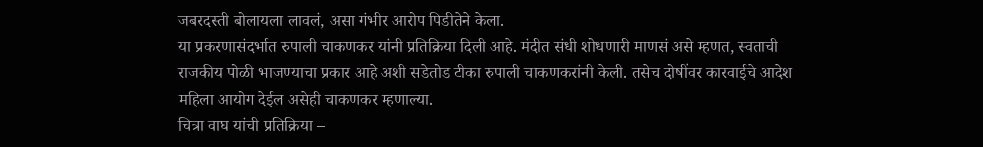जबरदस्ती बोलायला लावलं, असा गंभीर आरोप पिडीतेने केला.
या प्रकरणासंदर्भात रुपाली चाकणकर यांनी प्रतिक्रिया दिली आहे. मंदीत संधी शोधणारी माणसं असे म्हणत, स्वताची राजकीय पोळी भाजण्याचा प्रकार आहे अशी सडेतोड टीका रुपाली चाकणकरांनी केली. तसेच दोषींवर कारवाईचे आदेश महिला आयोग देईल असेही चाकणकर म्हणाल्या.
चित्रा वाघ यांची प्रतिक्रिया –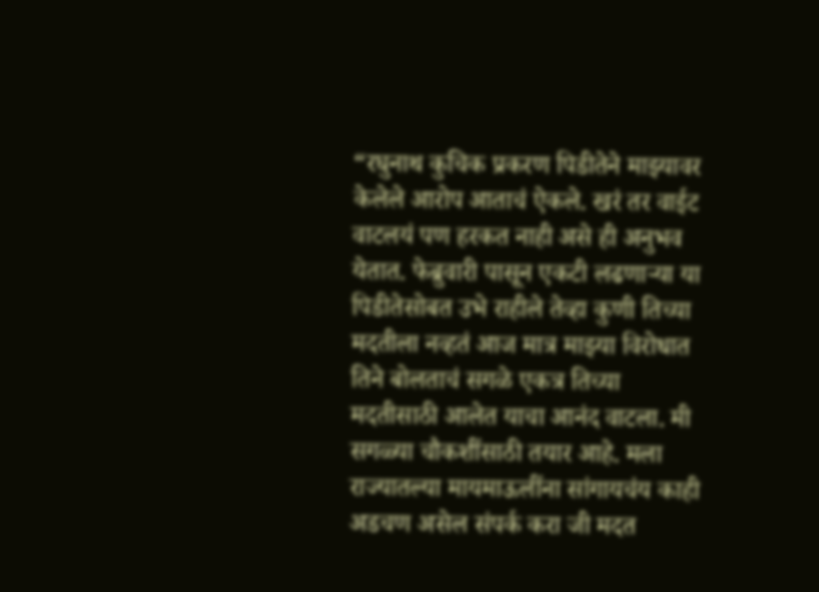“रघुनाथ कुचिक प्रकरण पिडीतेने माझ्यावर केलेले आरोप आताचं ऐकले. खरं तर वाईट वाटलयं पण हरकत नाही असे ही अनुभव येतात. फेब्रुवारी पासून एकटी लढणाऱ्या या पिडीतेसोबत उभे राहीले तेव्हा कुणी तिच्या मदतीला नव्हतं आज मात्र माझ्या विरोधात तिने बोलताचं सगळे एकत्र तिच्या मदतीसाठी आलेत याचा आनंद वाटला. मी सगळ्या चौकशींसाठी तयार आहे. मला राज्यातल्या मायमाऊलींना सांगायचंय काही अडचण असेल संपर्क करा जी मदत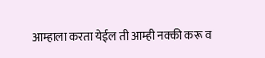आम्हाला करता येईल ती आम्ही नक्की करू व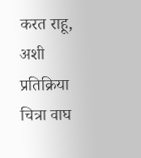करत राहू, अशी प्रतिक्रिया चित्रा वाघ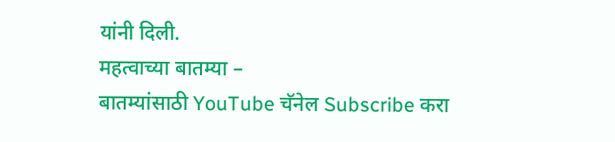यांनी दिली.
महत्वाच्या बातम्या –
बातम्यांसाठी YouTube चॅनेल Subscribe करा